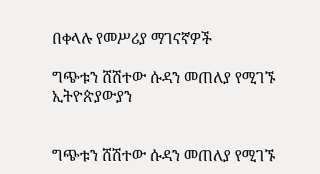በቀላሉ የመሥሪያ ማገናኛዎች

ግጭቱን ሸሽተው ሱዳን መጠለያ የሚገኙ ኢትዮጵያውያን


ግጭቱን ሸሽተው ሱዳን መጠለያ የሚገኙ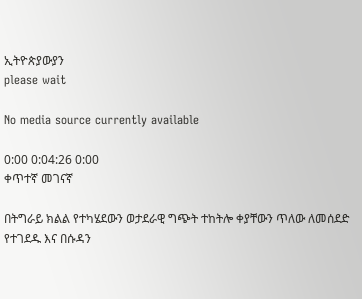ኢትዮጵያውያን
please wait

No media source currently available

0:00 0:04:26 0:00
ቀጥተኛ መገናኛ

በትግራይ ክልል የተካሄደውን ወታደራዊ ግጭት ተከትሎ ቀያቸውን ጥለው ለመሰደድ የተገደዱ እና በሱዳን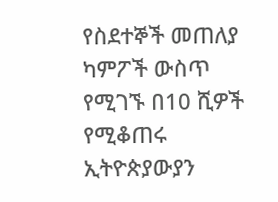የስደተኞች መጠለያ ካምፖች ውስጥ የሚገኙ በ10 ሺዎች የሚቆጠሩ ኢትዮጵያውያን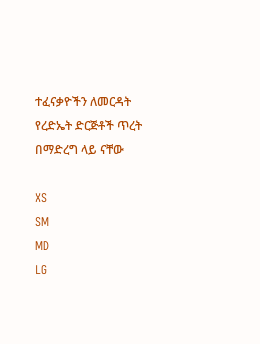ተፈናቃዮችን ለመርዳት የረድኤት ድርጅቶች ጥረት በማድረግ ላይ ናቸው

XS
SM
MD
LG